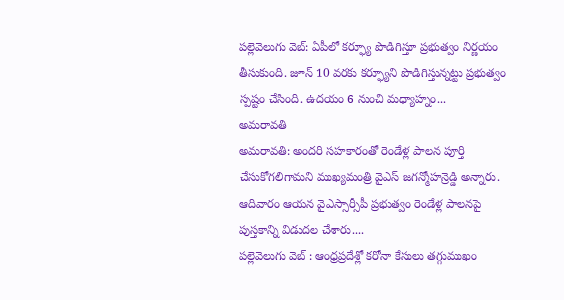పల్లెవెలుగు వెబ్: ఏపీలో కర్ఫ్యూ పొడిగిస్తూ ప్రభుత్వం నిర్ణయం తీసుకుంది. జూన్ 10 వరకు కర్ఫ్యూని పొడిగిస్తున్నట్టు ప్రభుత్వం స్పష్టం చేసింది. ఉదయం 6 నుంచి మధ్యాహ్నం...
అమరావతి
అమరావతి: అందరి సహకారంతో రెండేళ్ల పాలన పూర్తి చేసుకోగలిగామని ముఖ్యమంత్రి వైఎస్ జగన్మోహన్రెడ్డి అన్నారు. ఆదివారం ఆయన వైఎస్సార్సీపీ ప్రభుత్వం రెండేళ్ల పాలనపై పుస్తకాన్ని విడుదల చేశారు....
పల్లెవెలుగు వెబ్ : ఆంధ్రప్రదేశ్లో కరోనా కేసులు తగ్గుముఖం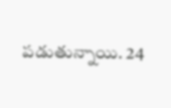పడుతున్నాయి. 24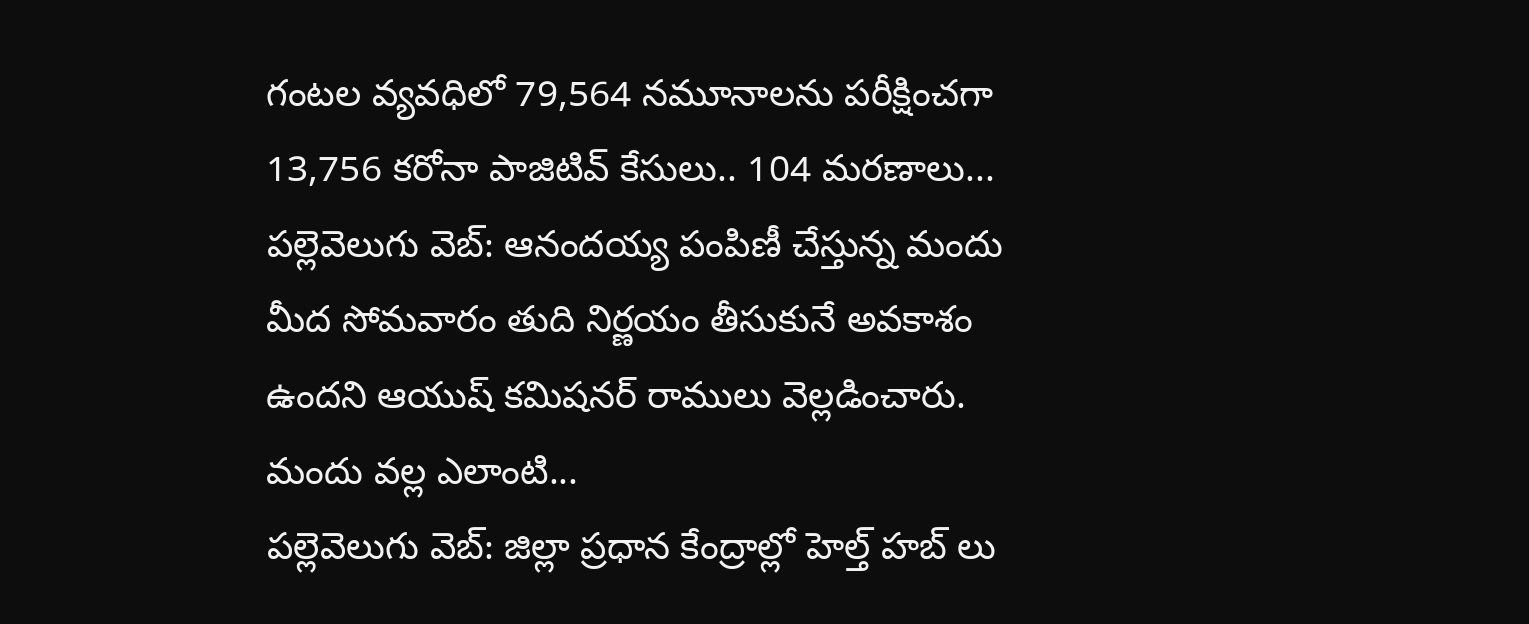గంటల వ్యవధిలో 79,564 నమూనాలను పరీక్షించగా 13,756 కరోనా పాజిటివ్ కేసులు.. 104 మరణాలు...
పల్లెవెలుగు వెబ్: ఆనందయ్య పంపిణీ చేస్తున్న మందు మీద సోమవారం తుది నిర్ణయం తీసుకునే అవకాశం ఉందని ఆయుష్ కమిషనర్ రాములు వెల్లడించారు. మందు వల్ల ఎలాంటి...
పల్లెవెలుగు వెబ్: జిల్లా ప్రధాన కేంద్రాల్లో హెల్త్ హబ్ లు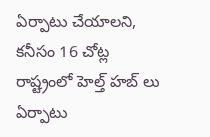ఏర్పాటు చేయాలని, కనీసం 16 చోట్ల రాష్ట్రంలో హెల్త్ హబ్ లు ఏర్పాటు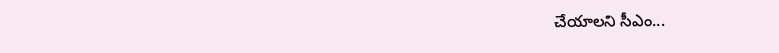చేయాలని సీఎం...